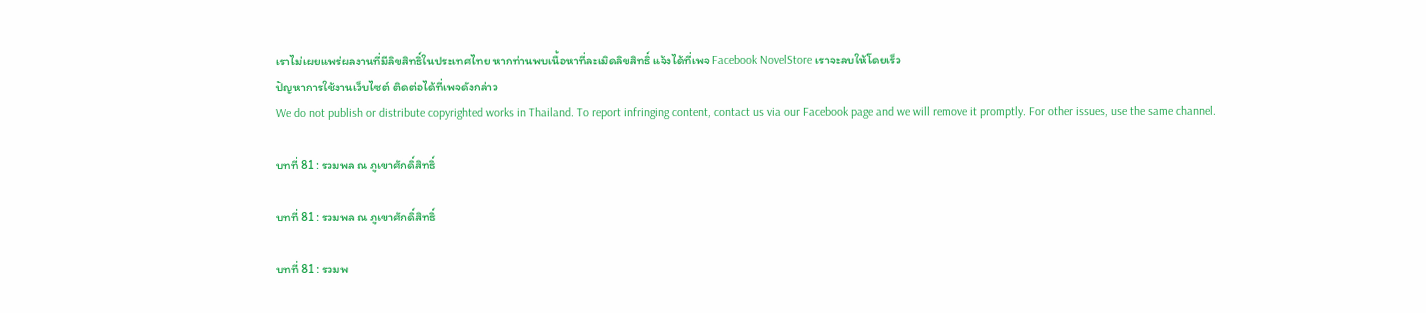เราไม่เผยแพร่ผลงานที่มีลิขสิทธิ์ในประเทศไทย หากท่านพบเนื้อหาที่ละเมิดลิขสิทธิ์ แจ้งได้ที่เพจ Facebook NovelStore เราจะลบให้โดยเร็ว
ปัญหาการใช้งานเว็บไซต์ ติดต่อได้ที่เพจดังกล่าว
We do not publish or distribute copyrighted works in Thailand. To report infringing content, contact us via our Facebook page and we will remove it promptly. For other issues, use the same channel.

บทที่ 81 : รวมพล ณ ภูเขาศักดิ์สิทธิ์

บทที่ 81 : รวมพล ณ ภูเขาศักดิ์สิทธิ์

บทที่ 81 : รวมพ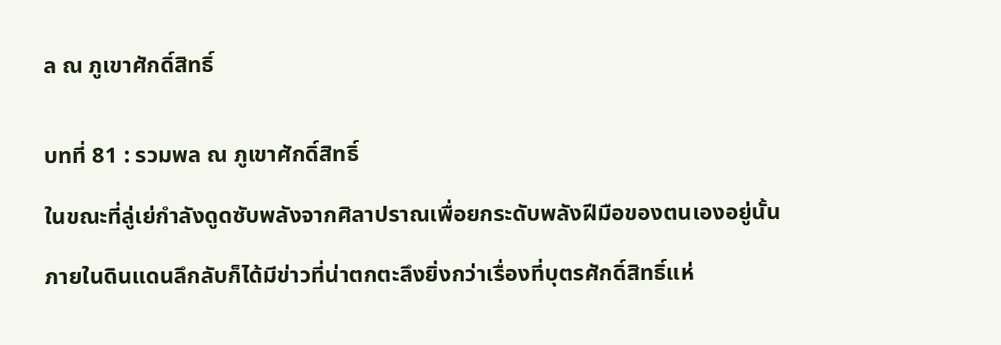ล ณ ภูเขาศักดิ์สิทธิ์


บทที่ 81 : รวมพล ณ ภูเขาศักดิ์สิทธิ์

ในขณะที่ลู่เย่กำลังดูดซับพลังจากศิลาปราณเพื่อยกระดับพลังฝีมือของตนเองอยู่นั้น

ภายในดินแดนลึกลับก็ได้มีข่าวที่น่าตกตะลึงยิ่งกว่าเรื่องที่บุตรศักดิ์สิทธิ์แห่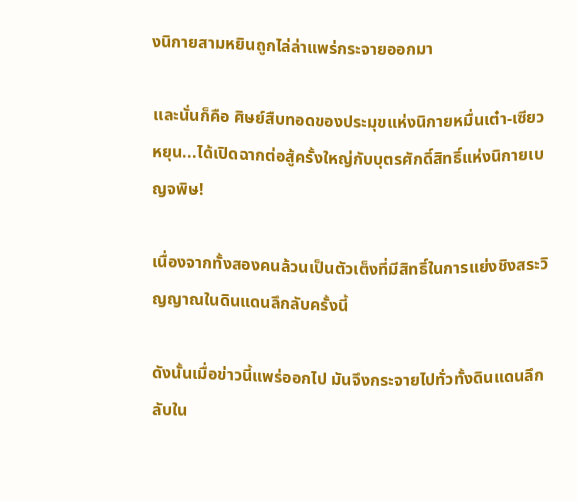งนิกายสามหยินถูกไล่ล่าแพร่กระจายออกมา

เเละนั่นก็คือ ศิษย์สืบทอดของประมุขแห่งนิกายหมื่นเต๋า-เซียวหยุน...ได้เปิดฉากต่อสู้ครั้งใหญ่กับบุตรศักดิ์สิทธิ์แห่งนิกายเบญจพิษ!

เนื่องจากทั้งสองคนล้วนเป็นตัวเต็งที่มีสิทธิ์ในการแย่งชิงสระวิญญาณในดินแดนลึกลับครั้งนี้

ดังนั้นเมื่อข่าวนี้แพร่ออกไป มันจึงกระจายไปทั่วทั้งดินแดนลึกลับใน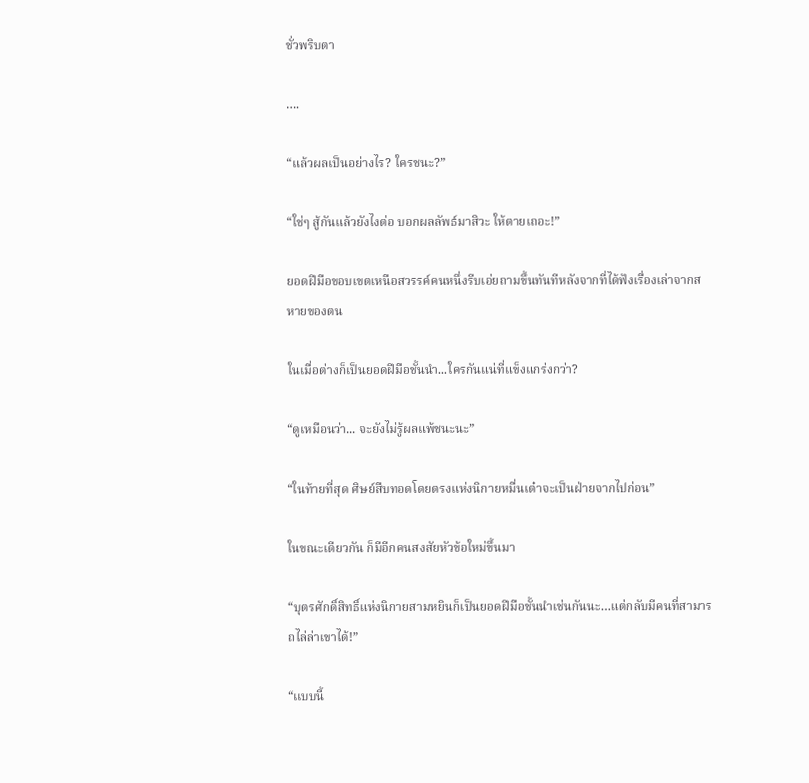ชั่วพริบตา

….

“แล้วผลเป็นอย่างไร? ใครชนะ?”

“ใช่ๆ สู้กันแล้วยังไงต่อ บอกผลลัพธ์มาสิวะ ให้ตายเถอะ!”

ยอดฝีมือขอบเขตเหนือสวรรค์คนหนึ่งรีบเอ่ยถามขึ้นทันทีหลังจากที่ได้ฟังเรื่องเล่าจากสหายของตน

ในเมื่อต่างก็เป็นยอดฝีมือชั้นนำ...ใครกันแน่ที่แข็งแกร่งกว่า?

“ดูเหมือนว่า... จะยังไม่รู้ผลแพ้ชนะนะ”

“ในท้ายที่สุด ศิษย์สืบทอดโดยตรงแห่งนิกายหมื่นเต๋าจะเป็นฝ่ายจากไปก่อน”

ในขณะเดียวกัน ก็มีอีกคนสงสัยหัวข้อใหม่ขึ้นมา

“บุตรศักดิ์สิทธิ์แห่งนิกายสามหยินก็เป็นยอดฝีมือชั้นนำเช่นกันนะ…แต่กลับมีคนที่สามารถไล่ล่าเขาได้!”

“เเบบนี้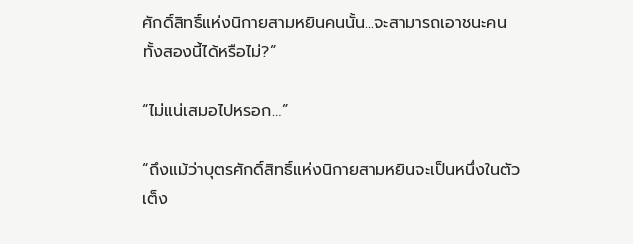ศักดิ์สิทธิ์แห่งนิกายสามหยินคนนั้น...จะสามารถเอาชนะคนทั้งสองนี้ได้หรือไม่?”

“ไม่แน่เสมอไปหรอก…”

“ถึงแม้ว่าบุตรศักดิ์สิทธิ์แห่งนิกายสามหยินจะเป็นหนึ่งในตัวเต็ง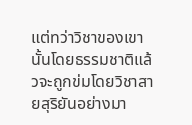แต่ทว่าวิชาของเขานั้นโดยธรรมชาติแล้วจะถูกข่มโดยวิชาสายสุริยันอย่างมา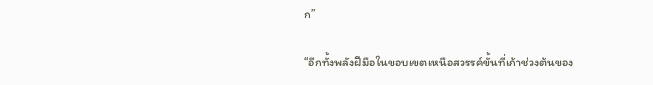ก”

“อีกทั้งพลังฝีมือในขอบเขตเหนือสวรรค์ขั้นที่เก้าช่วงต้นของ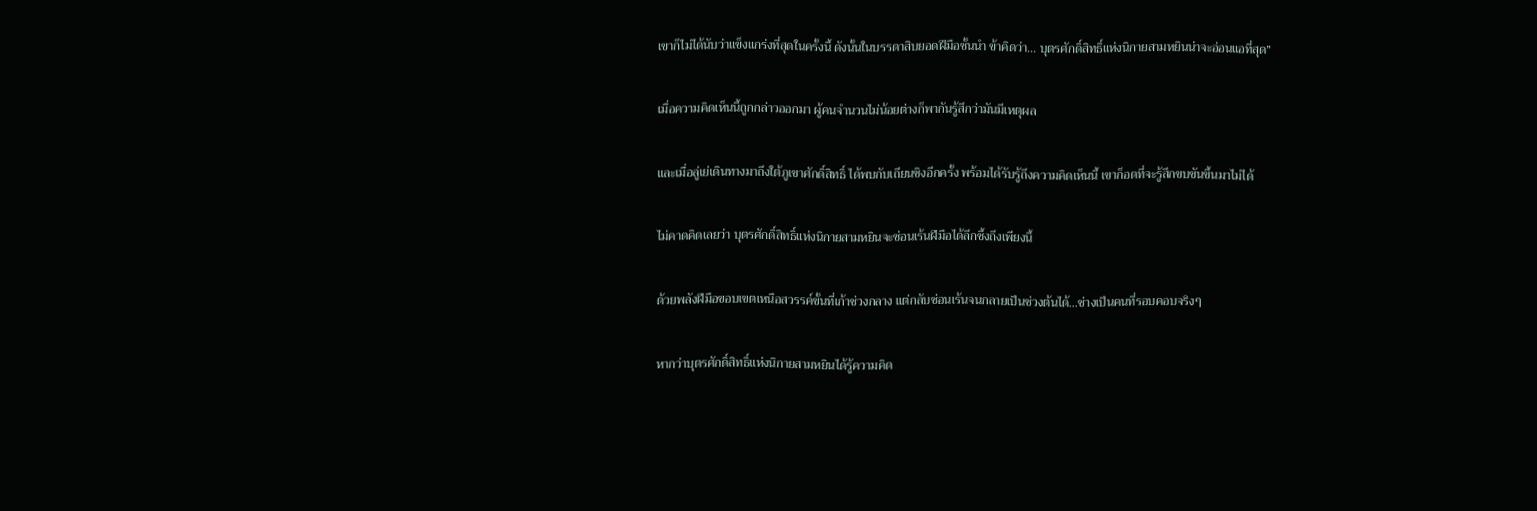เขาก็ไม่ได้นับว่าแข็งแกร่งที่สุดในครั้งนี้ ดังนั้นในบรรดาสิบยอดฝีมือชั้นนำ ข้าคิดว่า... บุตรศักดิ์สิทธิ์แห่งนิกายสามหยินน่าจะอ่อนแอที่สุด”

เมื่อความคิดเห็นนี้ถูกกล่าวออกมา ผู้คนจำนวนไม่น้อยต่างก็พากันรู้สึกว่ามันมีเหตุผล

และเมื่อลู่เย่เดินทางมาถึงใต้ภูเขาศักดิ์สิทธิ์ ได้พบกับเถียนชิงอีกครั้ง พร้อมได้รับรู้ถึงความคิดเห็นนี้ เขาก็อดที่จะรู้สึกขบขันขึ้นมาไม่ได้

ไม่คาดคิดเลยว่า บุตรศักดิ์สิทธิ์แห่งนิกายสามหยินจะซ่อนเร้นฝีมือได้ลึกซึ้งถึงเพียงนี้

ด้วยพลังฝีมือขอบเขตเหนือสวรรค์ขั้นที่เก้าช่วงกลาง แต่กลับซ่อนเร้นจนกลายเป็นช่วงต้นได้…ช่างเป็นคนที่รอบคอบจริงๆ

หากว่าบุตรศักดิ์สิทธิ์แห่งนิกายสามหยินได้รู้ความคิด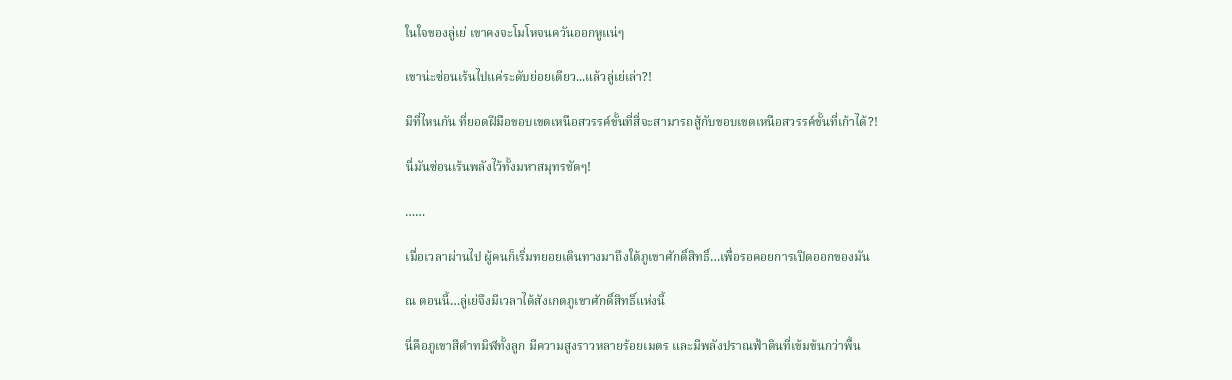ในใจของลู่เย่ เขาคงจะโมโหจนควันออกหูแน่ๆ

เขาน่ะซ่อนเร้นไปแค่ระดับย่อยเดียว...แล้วลู่เย่เล่า?!

มีที่ไหนกัน ที่ยอดฝีมือขอบเขตเหนือสวรรค์ขั้นที่สี่จะสามารถสู้กับขอบเขตเหนือสวรรค์ขั้นที่เก้าได้?!

นี่มันซ่อนเร้นพลังไว้ทั้งมหาสมุทรชัดๆ!

……

เมื่อเวลาผ่านไป ผู้คนก็เริ่มทยอยเดินทางมาถึงใต้ภูเขาศักดิ์สิทธิ์…เพื่อรอคอยการเปิดออกของมัน

ณ ตอนนี้…ลู่เย่จึงมีเวลาได้สังเกตภูเขาศักดิ์สิทธิ์แห่งนี้

นี่คือภูเขาสีดำทมิฬทั้งลูก มีความสูงราวหลายร้อยเมตร และมีพลังปราณฟ้าดินที่เข้มข้นกว่าพื้น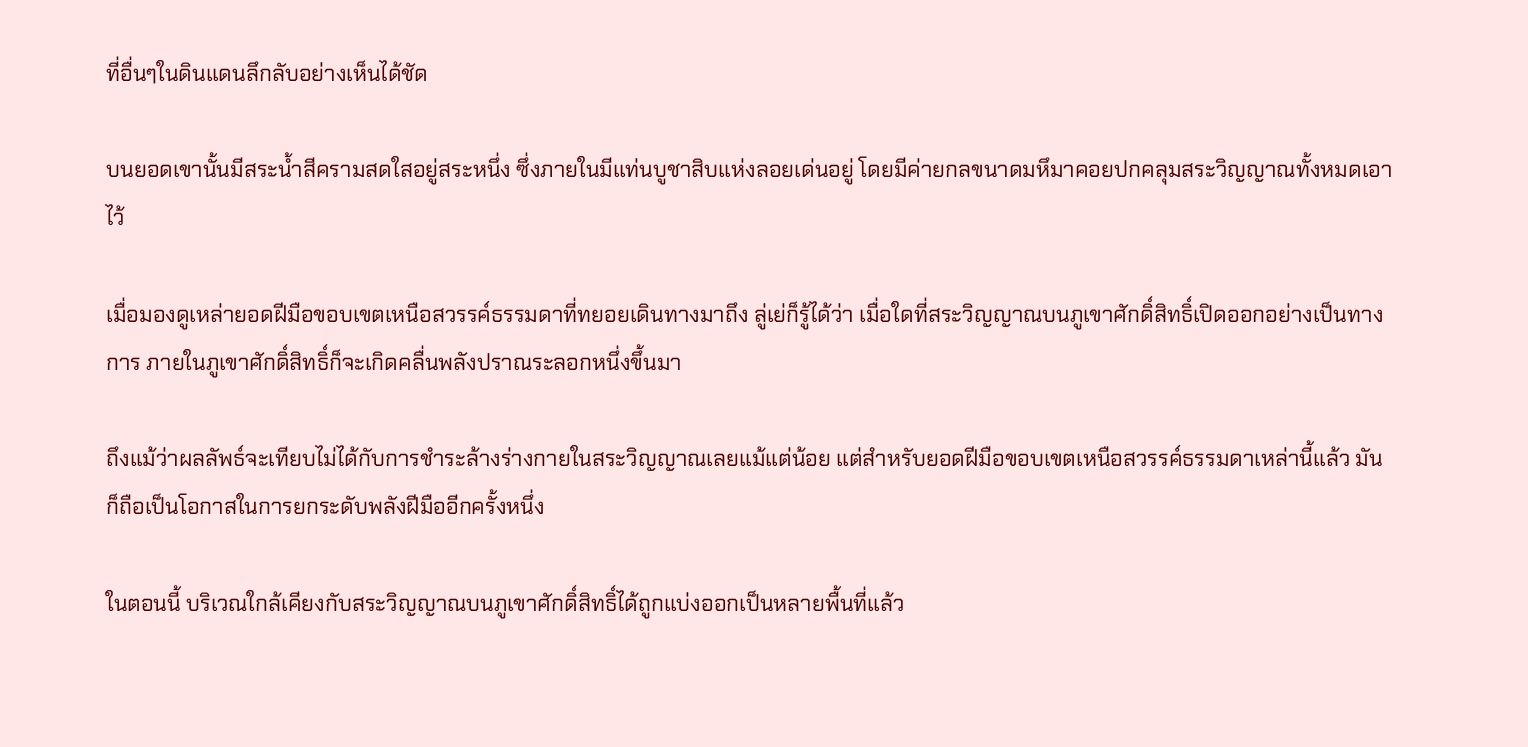ที่อื่นๆในดินแดนลึกลับอย่างเห็นได้ชัด

บนยอดเขานั้นมีสระน้ำสีครามสดใสอยู่สระหนึ่ง ซึ่งภายในมีแท่นบูชาสิบแห่งลอยเด่นอยู่ โดยมีค่ายกลขนาดมหึมาคอยปกคลุมสระวิญญาณทั้งหมดเอาไว้

เมื่อมองดูเหล่ายอดฝีมือขอบเขตเหนือสวรรค์ธรรมดาที่ทยอยเดินทางมาถึง ลู่เย่ก็รู้ได้ว่า เมื่อใดที่สระวิญญาณบนภูเขาศักดิ์สิทธิ์เปิดออกอย่างเป็นทางการ ภายในภูเขาศักดิ์สิทธิ์ก็จะเกิดคลื่นพลังปราณระลอกหนึ่งขึ้นมา

ถึงแม้ว่าผลลัพธ์จะเทียบไม่ได้กับการชำระล้างร่างกายในสระวิญญาณเลยแม้แต่น้อย แต่สำหรับยอดฝีมือขอบเขตเหนือสวรรค์ธรรมดาเหล่านี้แล้ว มันก็ถือเป็นโอกาสในการยกระดับพลังฝีมืออีกครั้งหนึ่ง

ในตอนนี้ บริเวณใกล้เคียงกับสระวิญญาณบนภูเขาศักดิ์สิทธิ์ได้ถูกแบ่งออกเป็นหลายพื้นที่แล้ว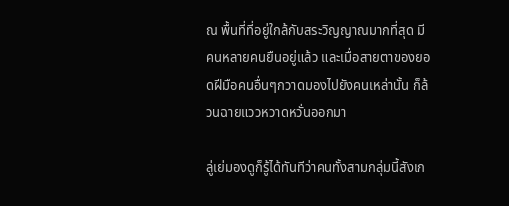ณ พื้นที่ที่อยู่ใกล้กับสระวิญญาณมากที่สุด มีคนหลายคนยืนอยู่แล้ว และเมื่อสายตาของยอดฝีมือคนอื่นๆกวาดมองไปยังคนเหล่านั้น ก็ล้วนฉายแววหวาดหวั่นออกมา

ลู่เย่มองดูก็รู้ได้ทันทีว่าคนทั้งสามกลุ่มนี้สังเก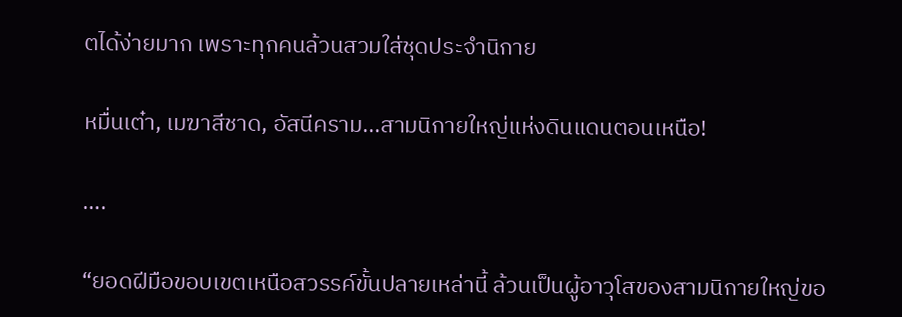ตได้ง่ายมาก เพราะทุกคนล้วนสวมใส่ชุดประจำนิกาย

หมื่นเต๋า, เมฆาสีชาด, อัสนีคราม...สามนิกายใหญ่แห่งดินแดนตอนเหนือ!

….

“ยอดฝีมือขอบเขตเหนือสวรรค์ขั้นปลายเหล่านี้ ล้วนเป็นผู้อาวุโสของสามนิกายใหญ่ขอ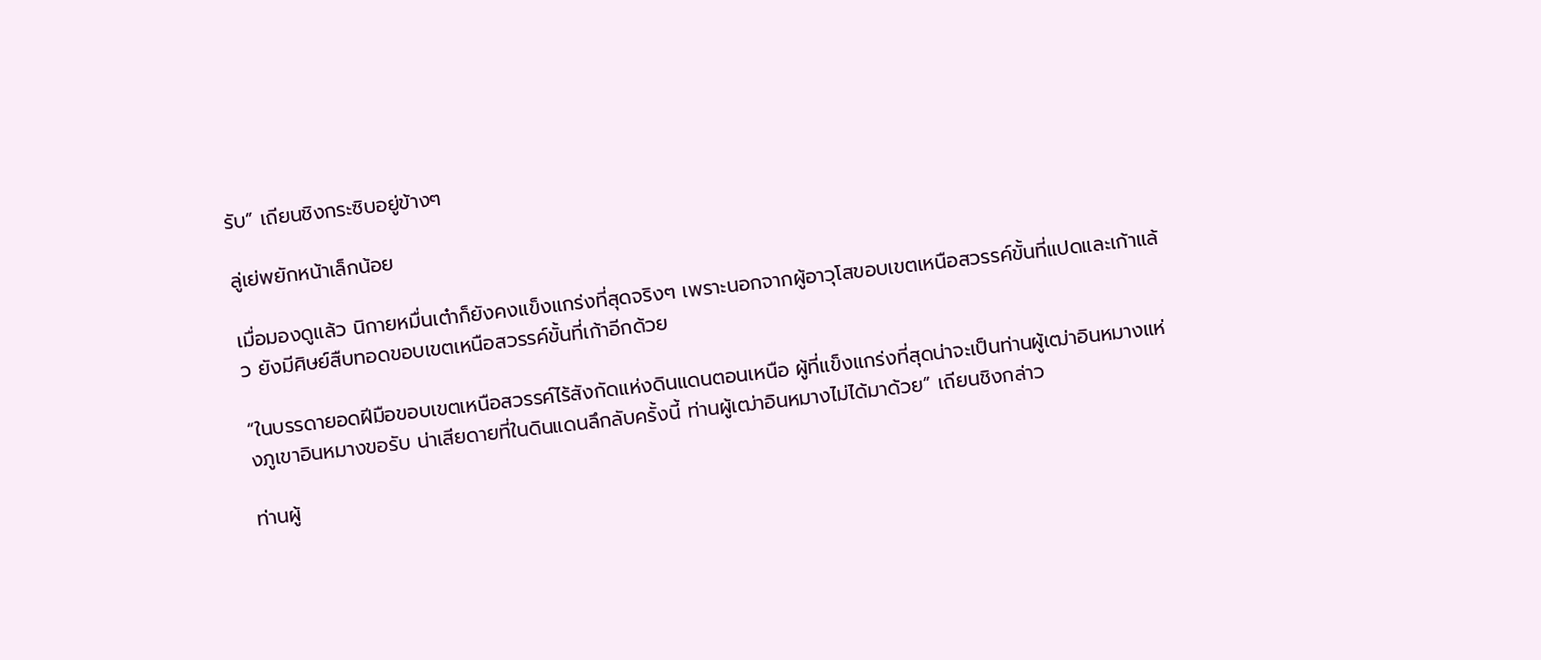รับ” เถียนชิงกระซิบอยู่ข้างๆ

ลู่เย่พยักหน้าเล็กน้อย

เมื่อมองดูแล้ว นิกายหมื่นเต๋าก็ยังคงแข็งแกร่งที่สุดจริงๆ เพราะนอกจากผู้อาวุโสขอบเขตเหนือสวรรค์ขั้นที่แปดและเก้าแล้ว ยังมีศิษย์สืบทอดขอบเขตเหนือสวรรค์ขั้นที่เก้าอีกด้วย

“ในบรรดายอดฝีมือขอบเขตเหนือสวรรค์ไร้สังกัดแห่งดินแดนตอนเหนือ ผู้ที่แข็งแกร่งที่สุดน่าจะเป็นท่านผู้เฒ่าอินหมางแห่งภูเขาอินหมางขอรับ น่าเสียดายที่ในดินแดนลึกลับครั้งนี้ ท่านผู้เฒ่าอินหมางไม่ได้มาด้วย” เถียนชิงกล่าว

ท่านผู้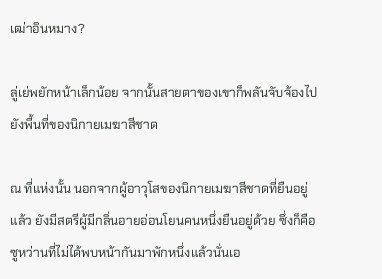เฒ่าอินหมาง?

ลู่เย่พยักหน้าเล็กน้อย จากนั้นสายตาของเขาก็พลันจับจ้องไปยังพื้นที่ของนิกายเมฆาสีชาด

ณ ที่แห่งนั้น นอกจากผู้อาวุโสของนิกายเมฆาสีชาดที่ยืนอยู่แล้ว ยังมีสตรีผู้มีกลิ่นอายอ่อนโยนคนหนึ่งยืนอยู่ด้วย ซึ่งก็คือซูหว่านที่ไม่ได้พบหน้ากันมาพักหนึ่งแล้วนั่นเอ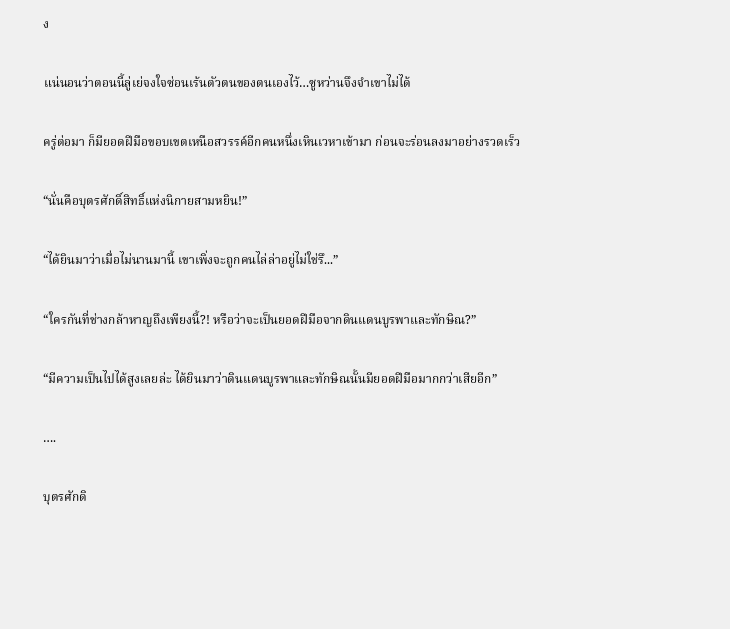ง

แน่นอนว่าตอนนี้ลู่เย่จงใจซ่อนเร้นตัวตนของตนเองไว้…ซูหว่านจึงจำเขาไม่ได้

ครู่ต่อมา ก็มียอดฝีมือขอบเขตเหนือสวรรค์อีกคนหนึ่งเหินเวหาเข้ามา ก่อนจะร่อนลงมาอย่างรวดเร็ว

“นั่นคือบุตรศักดิ์สิทธิ์แห่งนิกายสามหยิน!”

“ได้ยินมาว่าเมื่อไม่นานมานี้ เขาเพิ่งจะถูกคนไล่ล่าอยู่ไม่ใช่รึ...”

“ใครกันที่ช่างกล้าหาญถึงเพียงนี้?! หรือว่าจะเป็นยอดฝีมือจากดินแดนบูรพาและทักษิณ?”

“มีความเป็นไปได้สูงเลยล่ะ ได้ยินมาว่าดินแดนบูรพาและทักษิณนั้นมียอดฝีมือมากกว่าเสียอีก”

….

บุตรศักดิ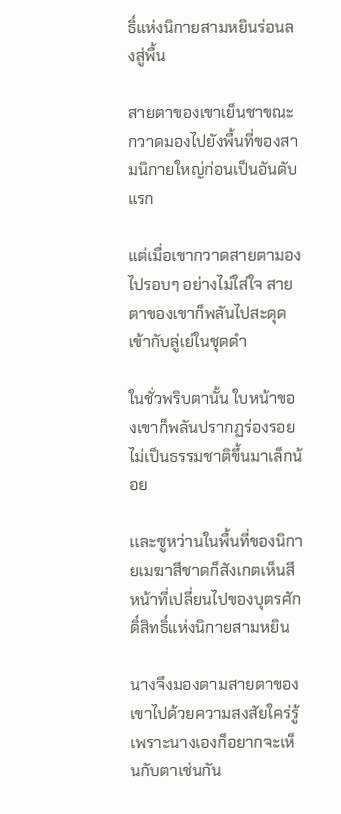ธิ์แห่งนิกายสามหยินร่อนลงสู่พื้น

สายตาของเขาเย็นชาขณะกวาดมองไปยังพื้นที่ของสามนิกายใหญ่ก่อนเป็นอันดับแรก

แต่เมื่อเขากวาดสายตามองไปรอบๆ อย่างไม่ใส่ใจ สายตาของเขาก็พลันไปสะดุดเข้ากับลู่เย่ในชุดดำ

ในชั่วพริบตานั้น ใบหน้าของเขาก็พลันปรากฏร่องรอยไม่เป็นธรรมชาติขึ้นมาเล็กน้อย

เเละซูหว่านในพื้นที่ของนิกายเมฆาสีชาดก็สังเกตเห็นสีหน้าที่เปลี่ยนไปของบุตรศักดิ์สิทธิ์แห่งนิกายสามหยิน

นางจึงมองตามสายตาของเขาไปด้วยความสงสัยใคร่รู้ เพราะนางเองก็อยากจะเห็นกับตาเช่นกัน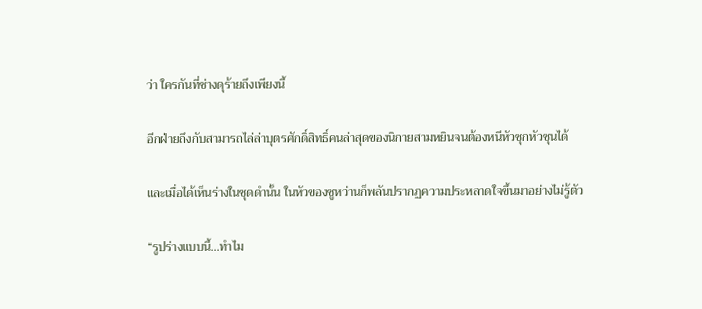ว่า ใครกันที่ช่างดุร้ายถึงเพียงนี้

อีกฝ่ายถึงกับสามารถไล่ล่าบุตรศักดิ์สิทธิ์คนล่าสุดของนิกายสามหยินจนต้องหนีหัวซุกหัวซุนได้

และเมื่อได้เห็นร่างในชุดดำนั้น ในหัวของซูหว่านก็พลันปรากฏความประหลาดใจขึ้นมาอย่างไม่รู้ตัว

“รูปร่างแบบนี้...ทำไม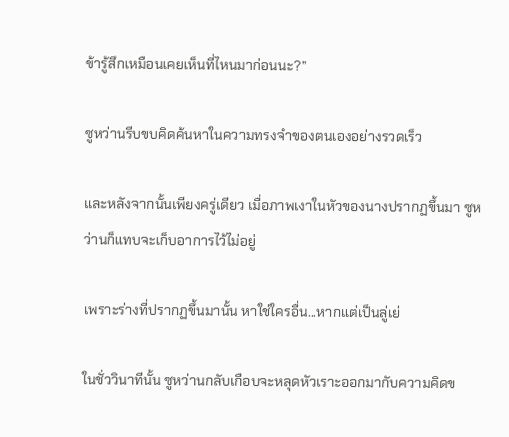ข้ารู้สึกเหมือนเคยเห็นที่ไหนมาก่อนนะ?”

ซูหว่านรีบขบคิดค้นหาในความทรงจำของตนเองอย่างรวดเร็ว

และหลังจากนั้นเพียงครู่เดียว เมื่อภาพเงาในหัวของนางปรากฏขึ้นมา ซูหว่านก็แทบจะเก็บอาการไว้ไม่อยู่

เพราะร่างที่ปรากฏขึ้นมานั้น หาใช่ใครอื่น...หากแต่เป็นลู่เย่

ในชั่ววินาทีนั้น ซูหว่านกลับเกือบจะหลุดหัวเราะออกมากับความคิดข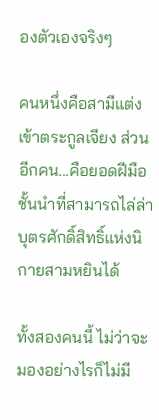องตัวเองจริงๆ

คนหนึ่งคือสามีแต่งเข้าตระกูลเจียง ส่วนอีกคน...คือยอดฝีมือชั้นนำที่สามารถไล่ล่าบุตรศักดิ์สิทธิ์แห่งนิกายสามหยินได้

ทั้งสองคนนี้ ไม่ว่าจะมองอย่างไรก็ไม่มี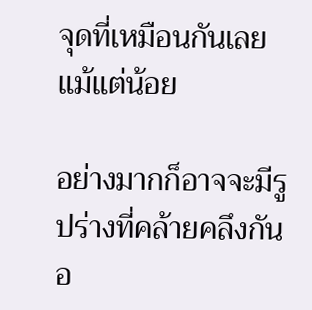จุดที่เหมือนกันเลยแม้แต่น้อย

อย่างมากก็อาจจะมีรูปร่างที่คล้ายคลึงกันอ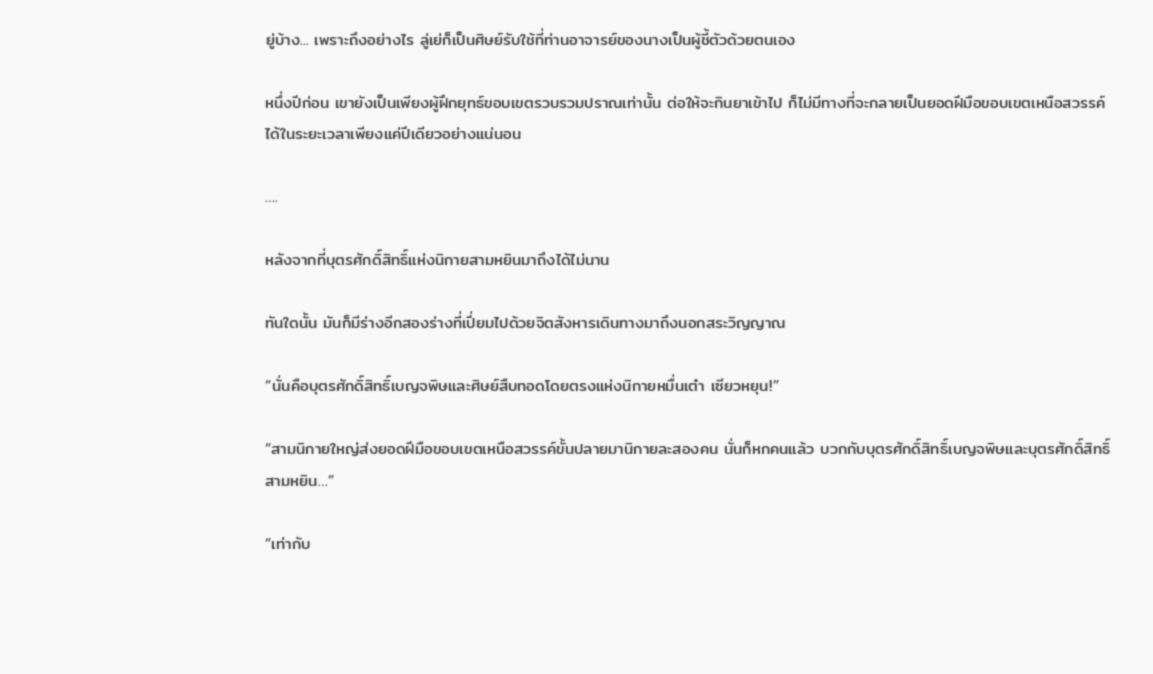ยู่บ้าง... เพราะถึงอย่างไร ลู่เย่ก็เป็นศิษย์รับใช้ที่ท่านอาจารย์ของนางเป็นผู้ชี้ตัวด้วยตนเอง

หนึ่งปีก่อน เขายังเป็นเพียงผู้ฝึกยุทธ์ขอบเขตรวบรวมปราณเท่านั้น ต่อให้จะกินยาเข้าไป ก็ไม่มีทางที่จะกลายเป็นยอดฝีมือขอบเขตเหนือสวรรค์ได้ในระยะเวลาเพียงแค่ปีเดียวอย่างแน่นอน

….

หลังจากที่บุตรศักดิ์สิทธิ์แห่งนิกายสามหยินมาถึงได้ไม่นาน

ทันใดนั้น มันก็มีร่างอีกสองร่างที่เปี่ยมไปด้วยจิตสังหารเดินทางมาถึงนอกสระวิญญาณ

“นั่นคือบุตรศักดิ์สิทธิ์เบญจพิษและศิษย์สืบทอดโดยตรงแห่งนิกายหมื่นเต๋า เซียวหยุน!”

“สามนิกายใหญ่ส่งยอดฝีมือขอบเขตเหนือสวรรค์ขั้นปลายมานิกายละสองคน นั่นก็หกคนแล้ว บวกกับบุตรศักดิ์สิทธิ์เบญจพิษและบุตรศักดิ์สิทธิ์สามหยิน…”

“เท่ากับ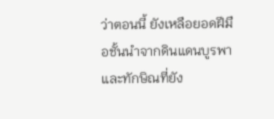ว่าตอนนี้ ยังเหลือยอดฝีมือชั้นนำจากดินแดนบูรพาและทักษิณที่ยัง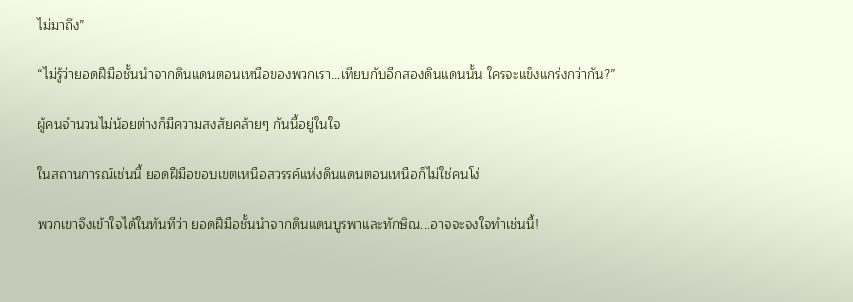ไม่มาถึง”

“ไม่รู้ว่ายอดฝีมือชั้นนำจากดินแดนตอนเหนือของพวกเรา…เทียบกับอีกสองดินแดนนั้น ใครจะแข็งแกร่งกว่ากัน?”

ผู้คนจำนวนไม่น้อยต่างก็มีความสงสัยคล้ายๆ กันนี้อยู่ในใจ

ในสถานการณ์เช่นนี้ ยอดฝีมือขอบเขตเหนือสวรรค์แห่งดินแดนตอนเหนือก็ไม่ใช่คนโง่

พวกเขาจึงเข้าใจได้ในทันทีว่า ยอดฝีมือชั้นนำจากดินแดนบูรพาและทักษิณ...อาจจะจงใจทำเช่นนี้!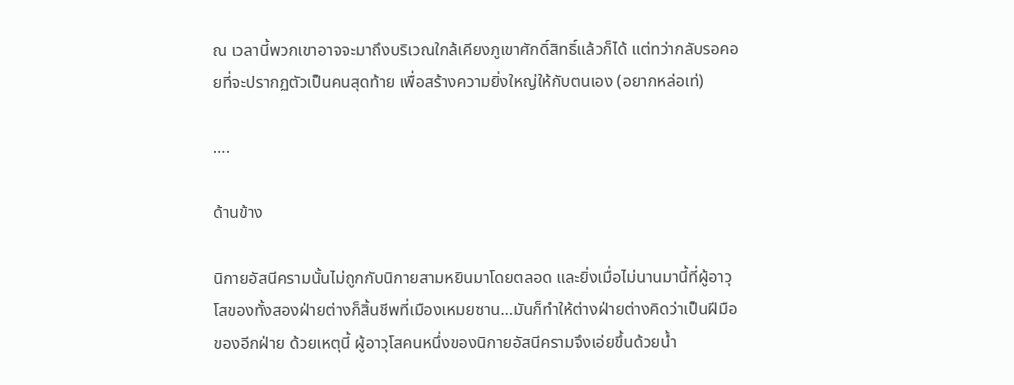ณ เวลานี้พวกเขาอาจจะมาถึงบริเวณใกล้เคียงภูเขาศักดิ์สิทธิ์แล้วก็ได้ แต่ทว่ากลับรอคอยที่จะปรากฏตัวเป็นคนสุดท้าย เพื่อสร้างความยิ่งใหญ่ให้กับตนเอง (อยากหล่อเท่)

….

ด้านข้าง

นิกายอัสนีครามนั้นไม่ถูกกับนิกายสามหยินมาโดยตลอด และยิ่งเมื่อไม่นานมานี้ที่ผู้อาวุโสของทั้งสองฝ่ายต่างก็สิ้นชีพที่เมืองเหมยซาน…มันก็ทำให้ต่างฝ่ายต่างคิดว่าเป็นฝีมือของอีกฝ่าย ด้วยเหตุนี้ ผู้อาวุโสคนหนึ่งของนิกายอัสนีครามจึงเอ่ยขึ้นด้วยน้ำ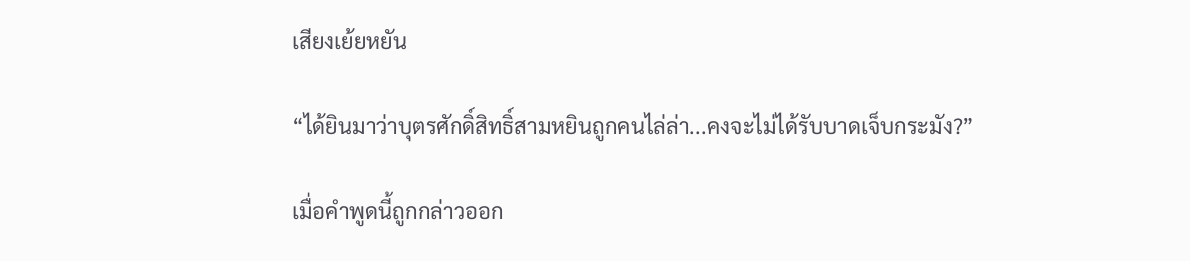เสียงเย้ยหยัน

“ได้ยินมาว่าบุตรศักดิ์สิทธิ์สามหยินถูกคนไล่ล่า...คงจะไม่ได้รับบาดเจ็บกระมัง?”

เมื่อคำพูดนี้ถูกกล่าวออก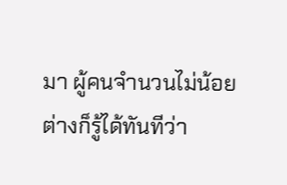มา ผู้คนจำนวนไม่น้อยต่างก็รู้ได้ทันทีว่า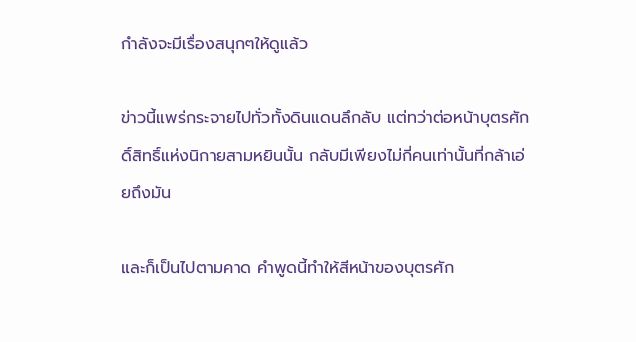กำลังจะมีเรื่องสนุกๆให้ดูแล้ว

ข่าวนี้แพร่กระจายไปทั่วทั้งดินแดนลึกลับ แต่ทว่าต่อหน้าบุตรศักดิ์สิทธิ์แห่งนิกายสามหยินนั้น กลับมีเพียงไม่กี่คนเท่านั้นที่กล้าเอ่ยถึงมัน

และก็เป็นไปตามคาด คำพูดนี้ทำให้สีหน้าของบุตรศัก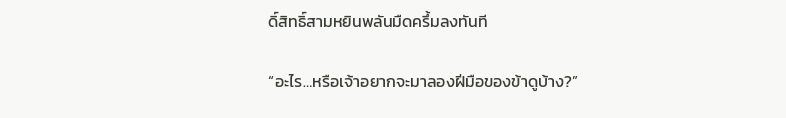ดิ์สิทธิ์สามหยินพลันมืดครึ้มลงทันที

“อะไร…หรือเจ้าอยากจะมาลองฝีมือของข้าดูบ้าง?”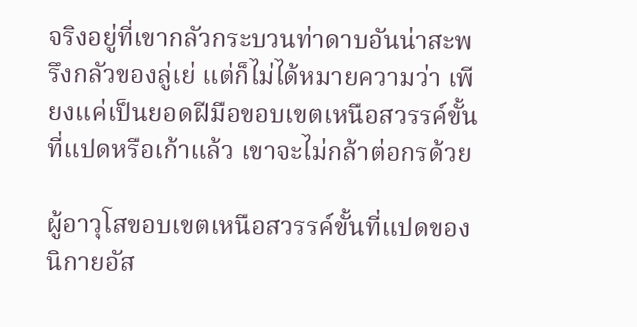จริงอยู่ที่เขากลัวกระบวนท่าดาบอันน่าสะพรึงกลัวของลู่เย่ แต่ก็ไม่ได้หมายความว่า เพียงแค่เป็นยอดฝีมือขอบเขตเหนือสวรรค์ขั้นที่แปดหรือเก้าแล้ว เขาจะไม่กล้าต่อกรด้วย

ผู้อาวุโสขอบเขตเหนือสวรรค์ขั้นที่แปดของนิกายอัส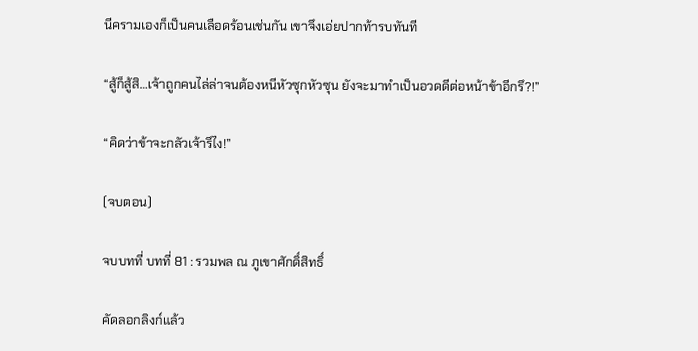นีครามเองก็เป็นคนเลือดร้อนเช่นกัน เขาจึงเอ่ยปากท้ารบทันที

“สู้ก็สู้สิ…เจ้าถูกคนไล่ล่าจนต้องหนีหัวซุกหัวซุน ยังจะมาทำเป็นอวดดีต่อหน้าข้าอีกรึ?!”

“คิดว่าข้าจะกลัวเจ้ารึไง!”

(จบตอน)

จบบทที่ บทที่ 81 : รวมพล ณ ภูเขาศักดิ์สิทธิ์

คัดลอกลิงก์แล้ว